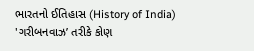ભારતનો ઈતિહાસ (History of India)
'ગરીબનવાઝ’ તરીકે કોણ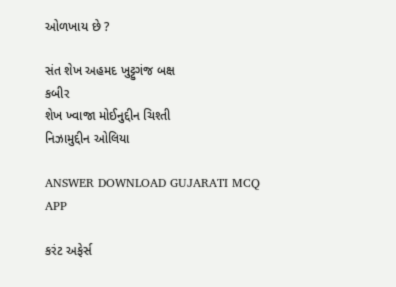ઓળખાય છે ?

સંત શેખ અહમદ ખુટ્ટુગંજ બક્ષ
કબીર
શેખ ખ્વાજા મોઈનુદ્દીન ચિશ્તી
નિઝામુદ્દીન ઓલિયા

ANSWER DOWNLOAD GUJARATI MCQ APP

કરંટ અફેર્સ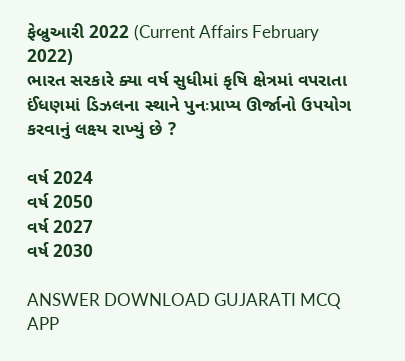ફેબ્રુઆરી 2022 (Current Affairs February 2022)
ભારત સરકારે ક્યા વર્ષ સુધીમાં કૃષિ ક્ષેત્રમાં વપરાતા ઈંધણમાં ડિઝલના સ્થાને પુનઃપ્રાપ્ય ઊર્જાનો ઉપયોગ કરવાનું લક્ષ્ય રાખ્યું છે ?

વર્ષ 2024
વર્ષ 2050
વર્ષ 2027
વર્ષ 2030

ANSWER DOWNLOAD GUJARATI MCQ APP